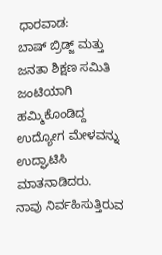ಧಾರವಾಡ:
ಬಾಷ್ ಬ್ರಿಡ್ಜ್ ಮತ್ತು ಜನತಾ ಶಿಕ್ಷಣ ಸಮಿತಿ ಜಂಟಿಯಾಗಿ ಹಮ್ಮಿಕೊಂಡಿದ್ದ ಉದ್ಯೋಗ ಮೇಳವನ್ನು ಉದ್ಘಾಟಿಸಿ ಮಾತನಾಡಿದರು.
ನಾವು ನಿರ್ವಹಿಸುತ್ತಿರುವ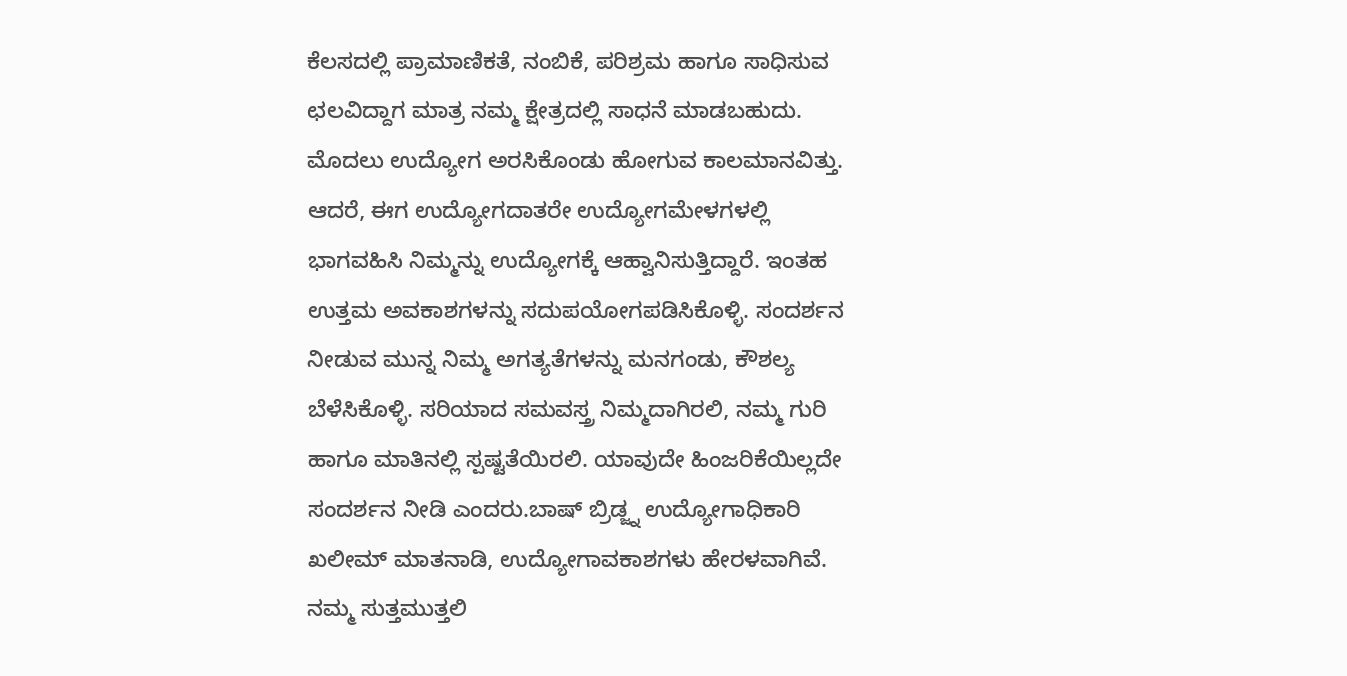ಕೆಲಸದಲ್ಲಿ ಪ್ರಾಮಾಣಿಕತೆ, ನಂಬಿಕೆ, ಪರಿಶ್ರಮ ಹಾಗೂ ಸಾಧಿಸುವ ಛಲವಿದ್ದಾಗ ಮಾತ್ರ ನಮ್ಮ ಕ್ಷೇತ್ರದಲ್ಲಿ ಸಾಧನೆ ಮಾಡಬಹುದು. ಮೊದಲು ಉದ್ಯೋಗ ಅರಸಿಕೊಂಡು ಹೋಗುವ ಕಾಲಮಾನವಿತ್ತು. ಆದರೆ, ಈಗ ಉದ್ಯೋಗದಾತರೇ ಉದ್ಯೋಗಮೇಳಗಳಲ್ಲಿ ಭಾಗವಹಿಸಿ ನಿಮ್ಮನ್ನು ಉದ್ಯೋಗಕ್ಕೆ ಆಹ್ವಾನಿಸುತ್ತಿದ್ದಾರೆ. ಇಂತಹ ಉತ್ತಮ ಅವಕಾಶಗಳನ್ನು ಸದುಪಯೋಗಪಡಿಸಿಕೊಳ್ಳಿ. ಸಂದರ್ಶನ ನೀಡುವ ಮುನ್ನ ನಿಮ್ಮ ಅಗತ್ಯತೆಗಳನ್ನು ಮನಗಂಡು, ಕೌಶಲ್ಯ ಬೆಳೆಸಿಕೊಳ್ಳಿ. ಸರಿಯಾದ ಸಮವಸ್ತ್ರ ನಿಮ್ಮದಾಗಿರಲಿ, ನಮ್ಮ ಗುರಿ ಹಾಗೂ ಮಾತಿನಲ್ಲಿ ಸ್ಪಷ್ಟತೆಯಿರಲಿ. ಯಾವುದೇ ಹಿಂಜರಿಕೆಯಿಲ್ಲದೇ ಸಂದರ್ಶನ ನೀಡಿ ಎಂದರು.ಬಾಷ್ ಬ್ರಿಡ್ಜ್ನ ಉದ್ಯೋಗಾಧಿಕಾರಿ ಖಲೀಮ್ ಮಾತನಾಡಿ, ಉದ್ಯೋಗಾವಕಾಶಗಳು ಹೇರಳವಾಗಿವೆ. ನಮ್ಮ ಸುತ್ತಮುತ್ತಲಿ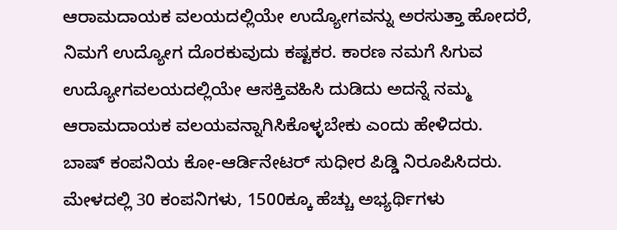ಆರಾಮದಾಯಕ ವಲಯದಲ್ಲಿಯೇ ಉದ್ಯೋಗವನ್ನು ಅರಸುತ್ತಾ ಹೋದರೆ, ನಿಮಗೆ ಉದ್ಯೋಗ ದೊರಕುವುದು ಕಷ್ಟಕರ. ಕಾರಣ ನಮಗೆ ಸಿಗುವ ಉದ್ಯೋಗವಲಯದಲ್ಲಿಯೇ ಆಸಕ್ತಿವಹಿಸಿ ದುಡಿದು ಅದನ್ನೆ ನಮ್ಮ ಆರಾಮದಾಯಕ ವಲಯವನ್ನಾಗಿಸಿಕೊಳ್ಳಬೇಕು ಎಂದು ಹೇಳಿದರು.
ಬಾಷ್ ಕಂಪನಿಯ ಕೋ-ಆರ್ಡಿನೇಟರ್ ಸುಧೀರ ಪಿಡ್ಡಿ ನಿರೂಪಿಸಿದರು. ಮೇಳದಲ್ಲಿ 30 ಕಂಪನಿಗಳು, 1500ಕ್ಕೂ ಹೆಚ್ಚು ಅಭ್ಯರ್ಥಿಗಳು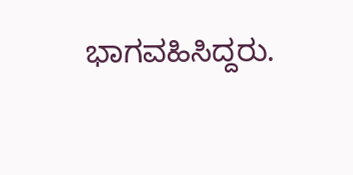ಭಾಗವಹಿಸಿದ್ದರು.